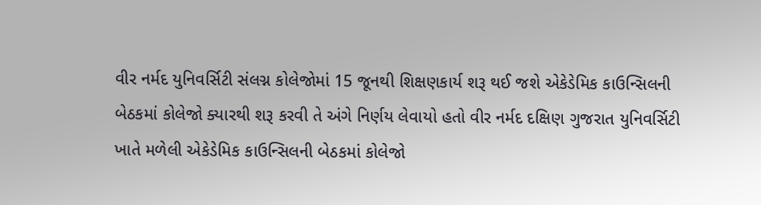વીર નર્મદ યુનિવર્સિટી સંલગ્ન કોલેજોમાં 15 જૂનથી શિક્ષણકાર્ય શરૂ થઈ જશે એકેડેમિક કાઉન્સિલની બેઠકમાં કોલેજો ક્યારથી શરૂ કરવી તે અંગે નિર્ણય લેવાયો હતો વીર નર્મદ દક્ષિણ ગુજરાત યુનિવર્સિટી ખાતે મળેલી એકેડેમિક કાઉન્સિલની બેઠકમાં કોલેજો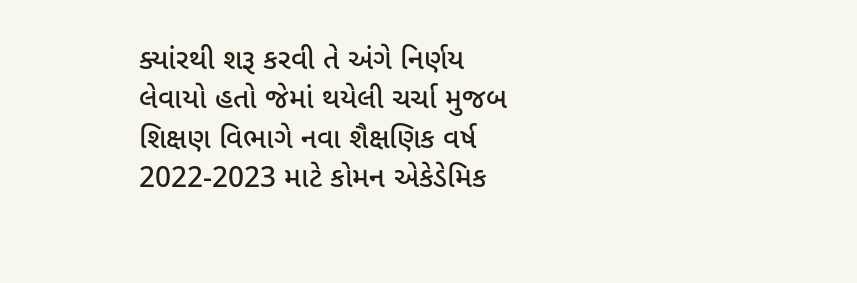ક્યાંરથી શરૂ કરવી તે અંગે નિર્ણય લેવાયો હતો જેમાં થયેલી ચર્ચા મુજબ શિક્ષણ વિભાગે નવા શૈક્ષણિક વર્ષ 2022-2023 માટે કોમન એકેડેમિક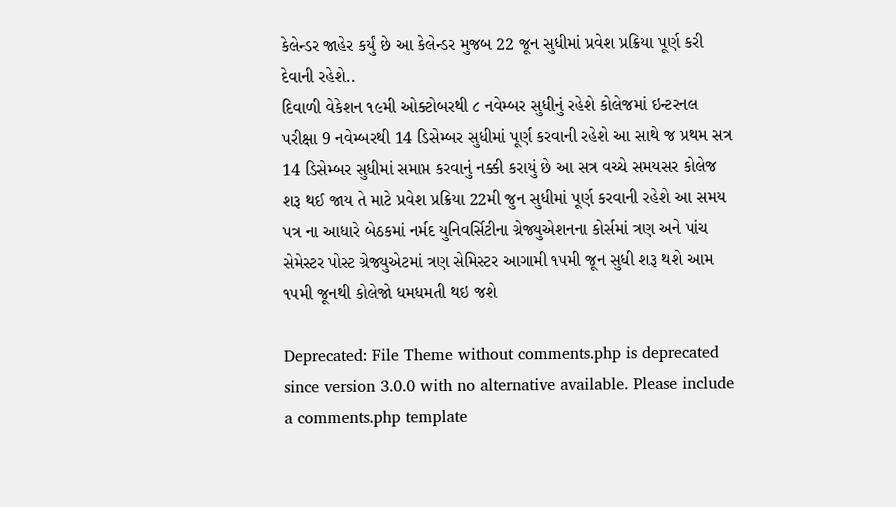કેલેન્ડર જાહેર કર્યું છે આ કેલેન્ડર મુજબ 22 જૂન સુધીમાં પ્રવેશ પ્રક્રિયા પૂર્ણ કરી દેવાની રહેશે..
દિવાળી વેકેશન ૧૯મી ઓક્ટોબરથી ૮ નવેમ્બર સુધીનું રહેશે કોલેજમાં ઇન્ટરનલ પરીક્ષા 9 નવેમ્બરથી 14 ડિસેમ્બર સુધીમાં પૂર્ણ કરવાની રહેશે આ સાથે જ પ્રથમ સત્ર 14 ડિસેમ્બર સુધીમાં સમાપ્ત કરવાનું નક્કી કરાયું છે આ સત્ર વચ્ચે સમયસર કોલેજ શરૂ થઈ જાય તે માટે પ્રવેશ પ્રક્રિયા 22મી જુન સુધીમાં પૂર્ણ કરવાની રહેશે આ સમય પત્ર ના આધારે બેઠકમાં નર્મદ યુનિવર્સિટીના ગ્રેજ્યુએશનના કોર્સમાં ત્રણ અને પાંચ સેમેસ્ટર પોસ્ટ ગ્રેજ્યુએટમાં ત્રણ સેમિસ્ટર આગામી ૧૫મી જૂન સુધી શરૂ થશે આમ ૧૫મી જૂનથી કોલેજો ધમધમતી થઇ જશે

Deprecated: File Theme without comments.php is deprecated since version 3.0.0 with no alternative available. Please include a comments.php template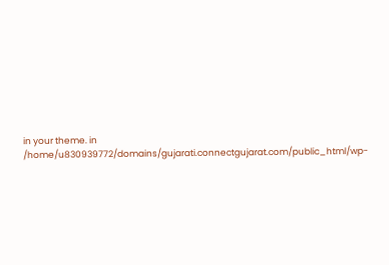in your theme. in /home/u830939772/domains/gujarati.connectgujarat.com/public_html/wp-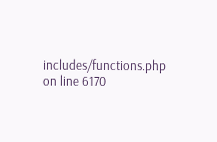includes/functions.php on line 6170